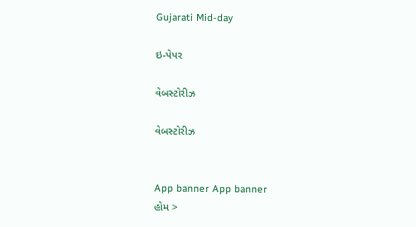Gujarati Mid-day

ઇ-પેપર

વેબસ્ટોરીઝ

વેબસ્ટોરીઝ


App banner App banner
હોમ >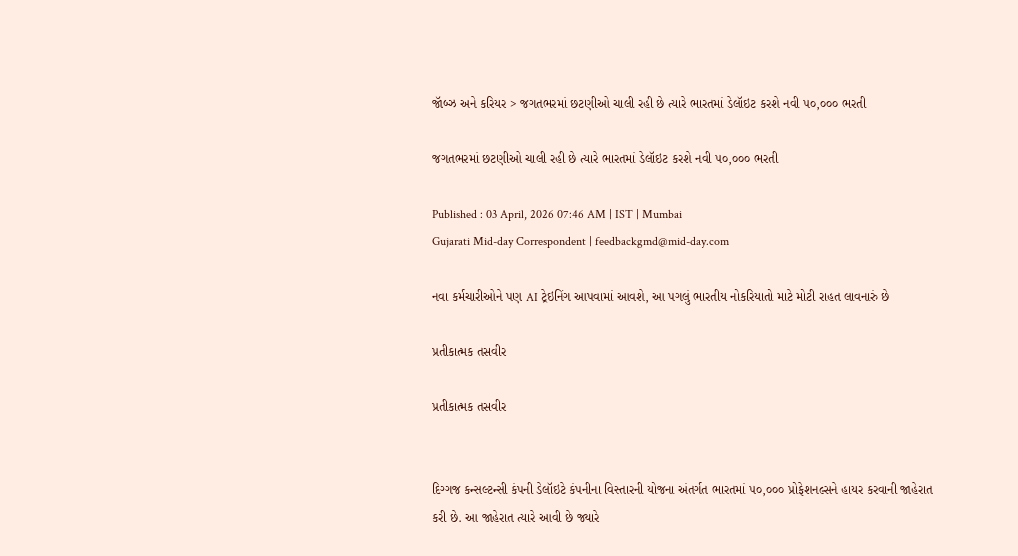જૉબ્ઝ અને કરિયર > જગતભરમાં છટણીઓ ચાલી રહી છે ત્યારે ભારતમાં ડેલૉઇટ કરશે નવી ૫૦,૦૦૦ ભરતી

જગતભરમાં છટણીઓ ચાલી રહી છે ત્યારે ભારતમાં ડેલૉઇટ કરશે નવી ૫૦,૦૦૦ ભરતી

Published : 03 April, 2026 07:46 AM | IST | Mumbai
Gujarati Mid-day Correspondent | feedbackgmd@mid-day.com

નવા કર્મચારીઓને પણ AI ટ્રેઇનિંગ આપવામાં આવશે, આ પગલું ભારતીય નોકરિયાતો માટે મોટી રાહત લાવનારું છે

પ્રતીકાત્મક તસવીર

પ્રતીકાત્મક તસવીર


દિગ્ગજ કન્સલ્ટન્સી કંપની ડેલૉઇટે કંપનીના વિસ્તારની યોજના અંતર્ગત ભારતમાં ૫૦,૦૦૦ પ્રોફેશનલ્સને હાયર કરવાની જાહેરાત કરી છે. આ જાહેરાત ત્યારે આવી છે જ્યારે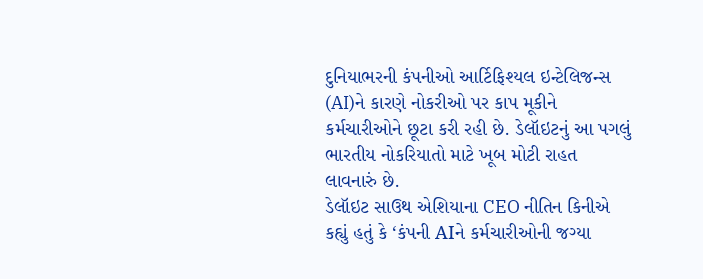દુનિયાભરની કંપનીઓ આર્ટિફિશ્યલ ઇન્ટેલિજન્સ (AI)ને કારણે નોકરીઓ પર કાપ મૂકીને કર્મચારીઓને છૂટા કરી રહી છે. ડેલૉઇટનું આ પગલું ભારતીય નોકરિયાતો માટે ખૂબ મોટી રાહત લાવનારું છે.
ડેલૉઇટ સાઉથ એશિયાના CEO નીતિન કિનીએ કહ્યું હતું કે ‘કંપની AIને કર્મચારીઓની જગ્યા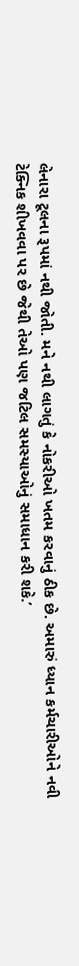લેનારા ટૂલના રૂપમાં નથી જોતી. મને નથી લાગતું કે નોકરીઓ ખતમ કરવાનું ઠીક છે. અમારું ધ્યાન કર્મચારીઓને નવી ટેક્નિક શીખવવા પર છે જેથી તેઓ પણ જટિલ સમસ્યાઓનું સમાધાન કરી શકે.’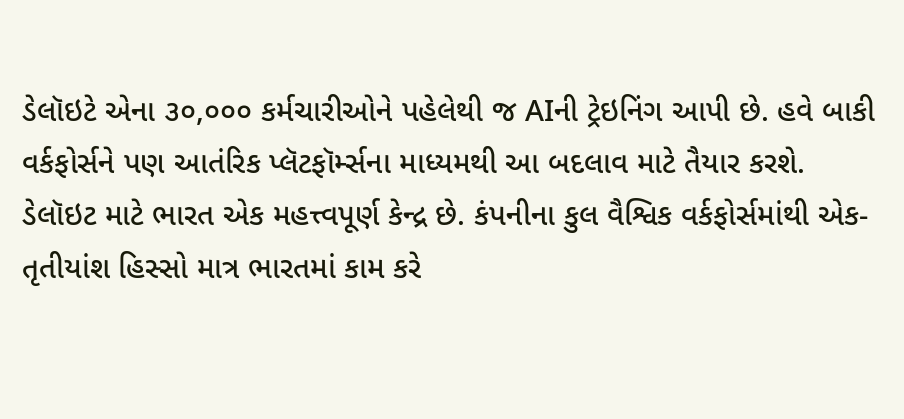ડેલૉઇટે એના ૩૦,૦૦૦ કર્મચારીઓને પહેલેથી જ AIની ટ્રેઇનિંગ આપી છે. હવે બાકી વર્કફોર્સને પણ આતંરિક પ્લૅટફૉર્મ્સના માધ્યમથી આ બદલાવ માટે તૈયાર કરશે. ડેલૉઇટ માટે ભારત એક મહત્ત્વપૂર્ણ કેન્દ્ર છે. કંપનીના કુલ વૈશ્વિક વર્કફોર્સમાંથી એક-તૃતીયાંશ હિસ્સો માત્ર ભારતમાં કામ કરે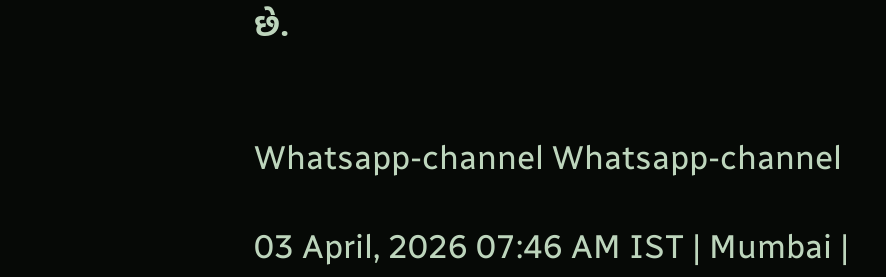છે.


Whatsapp-channel Whatsapp-channel

03 April, 2026 07:46 AM IST | Mumbai |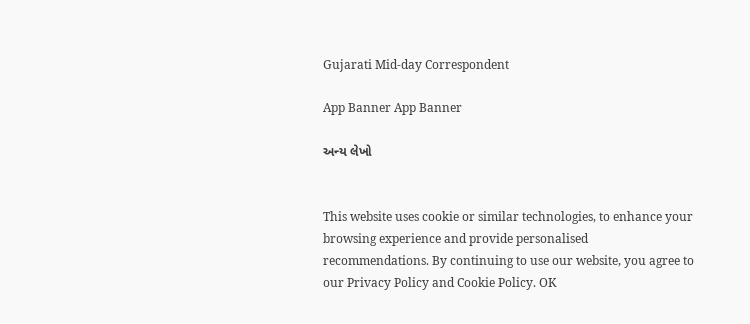Gujarati Mid-day Correspondent

App Banner App Banner

અન્ય લેખો


This website uses cookie or similar technologies, to enhance your browsing experience and provide personalised recommendations. By continuing to use our website, you agree to our Privacy Policy and Cookie Policy. OK